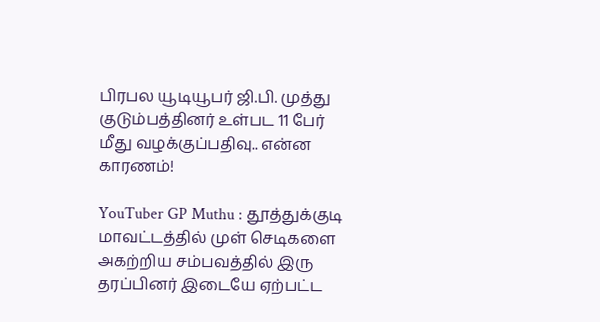பிரபல யூடியூபர் ஜி.பி. முத்து குடும்பத்தினர் உள்பட 11 பேர் மீது வழக்குப்பதிவு.. என்ன காரணம்!

YouTuber GP Muthu : தூத்துக்குடி மாவட்டத்தில் முள் செடிகளை அகற்றிய சம்பவத்தில் இரு தரப்பினர் இடையே ஏற்பட்ட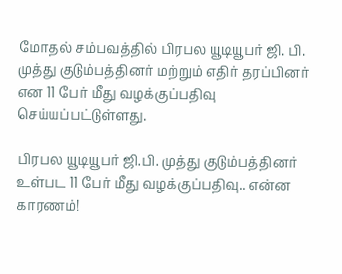மோதல் சம்பவத்தில் பிரபல யூடியூபர் ஜி. பி. முத்து குடும்பத்தினர் மற்றும் எதிர் தரப்பினர் என 11 பேர் மீது வழக்குப்பதிவு செய்யப்பட்டுள்ளது.

பிரபல யூடியூபர் ஜி.பி. முத்து குடும்பத்தினர் உள்பட 11 பேர் மீது வழக்குப்பதிவு.. என்ன காரணம்!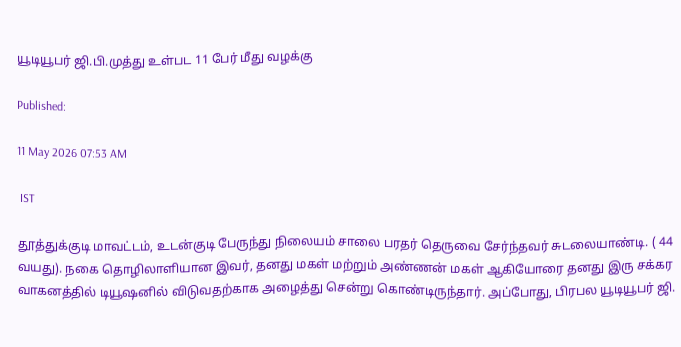யூடியூபர் ஜி.பி.முத்து உள்பட 11 பேர் மீது வழக்கு

Published:

11 May 2026 07:53 AM

 IST

தூத்துக்குடி மாவட்டம், உடன்குடி பேருந்து நிலையம் சாலை பரதர் தெருவை சேர்ந்தவர் சுடலையாண்டி. ( 44 வயது). நகை தொழிலாளியான இவர், தனது மகள் மற்றும் அண்ணன் மகள் ஆகியோரை தனது இரு சக்கர வாகனத்தில் டியூஷனில் விடுவதற்காக அழைத்து சென்று கொண்டிருந்தார். அப்போது, பிரபல யூடியூபர் ஜி.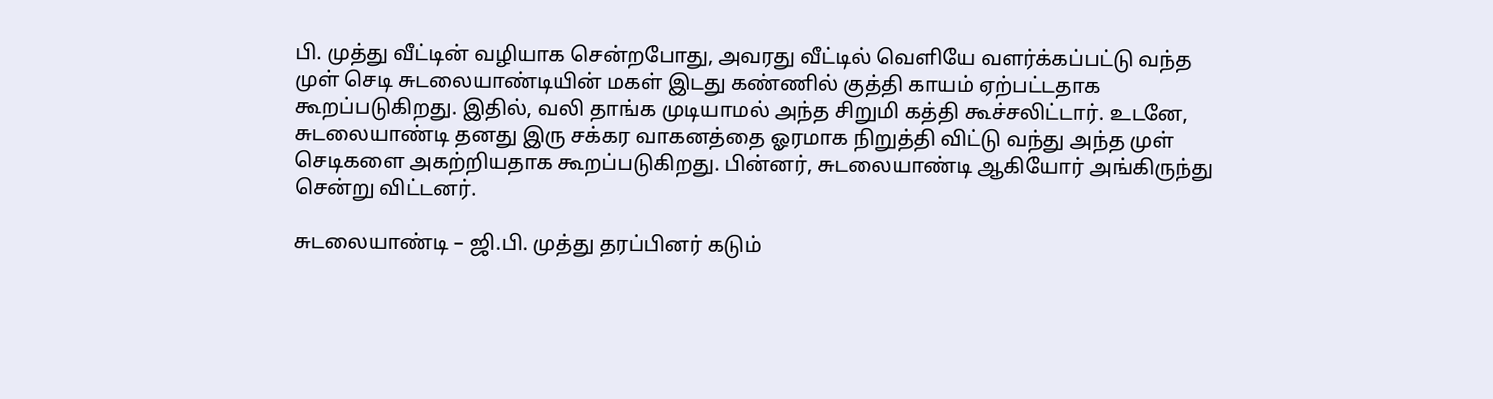பி. முத்து வீட்டின் வழியாக சென்றபோது, அவரது வீட்டில் வெளியே வளர்க்கப்பட்டு வந்த முள் செடி சுடலையாண்டியின் மகள் இடது கண்ணில் குத்தி காயம் ஏற்பட்டதாக கூறப்படுகிறது. இதில், வலி தாங்க முடியாமல் அந்த சிறுமி கத்தி கூச்சலிட்டார். உடனே, சுடலையாண்டி தனது இரு சக்கர வாகனத்தை ஓரமாக நிறுத்தி விட்டு வந்து அந்த முள் செடிகளை அகற்றியதாக கூறப்படுகிறது. பின்னர், சுடலையாண்டி ஆகியோர் அங்கிருந்து சென்று விட்டனர்.

சுடலையாண்டி – ஜி.பி. முத்து தரப்பினர் கடும்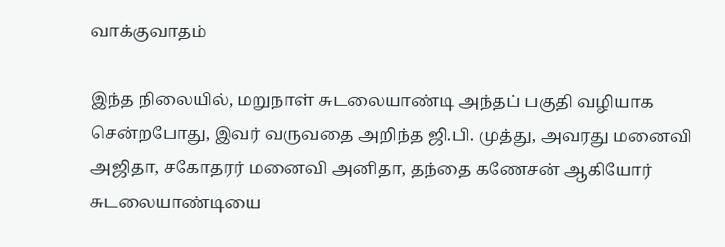வாக்குவாதம்

இந்த நிலையில், மறுநாள் சுடலையாண்டி அந்தப் பகுதி வழியாக சென்றபோது, இவர் வருவதை அறிந்த ஜி.பி. முத்து, அவரது மனைவி அஜிதா, சகோதரர் மனைவி அனிதா, தந்தை கணேசன் ஆகியோர் சுடலையாண்டியை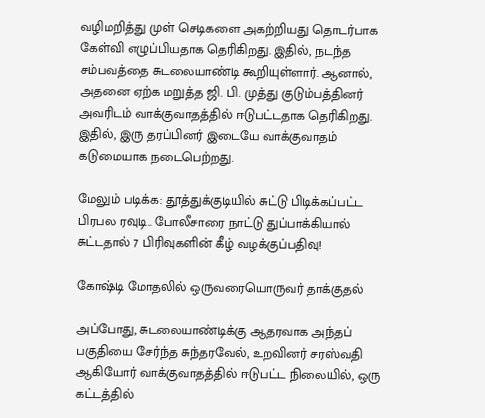வழிமறித்து முள் செடிகளை அகற்றியது தொடர்பாக கேள்வி எழுப்பியதாக தெரிகிறது. இதில், நடந்த சம்பவத்தை சுடலையாண்டி கூறியுள்ளார். ஆனால், அதனை ஏற்க மறுத்த ஜி. பி. முத்து குடும்பத்தினர் அவரிடம் வாக்குவாதத்தில் ஈடுபட்டதாக தெரிகிறது. இதில், இரு தரப்பினர் இடையே வாக்குவாதம் கடுமையாக நடைபெற்றது.

மேலும் படிக்க: தூத்துக்குடியில் சுட்டு பிடிக்கப்பட்ட பிரபல ரவுடி.. போலீசாரை நாட்டு துப்பாக்கியால் சுட்டதால் 7 பிரிவுகளின் கீழ் வழக்குப்பதிவு!

கோஷ்டி மோதலில் ஒருவரையொருவர் தாக்குதல்

அப்போது, சுடலையாண்டிக்கு ஆதரவாக அந்தப் பகுதியை சேர்ந்த சுந்தரவேல், உறவினர் சரஸ்வதி ஆகியோர் வாக்குவாதத்தில் ஈடுபட்ட நிலையில், ஒரு கட்டத்தில்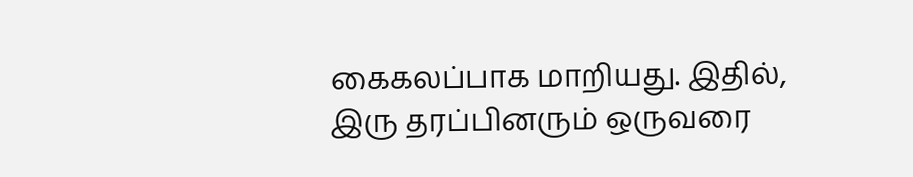கைகலப்பாக மாறியது. இதில், இரு தரப்பினரும் ஒருவரை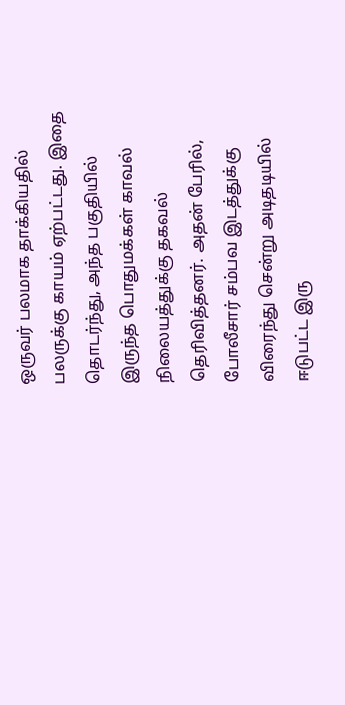ஒருவர் பலமாக தாக்கியதில் பலருக்கு காயம் ஏற்பட்டது. இதை தொடர்ந்து, அந்த பகுதியில் இருந்த பொதுமக்கள் காவல் நிலையத்துக்கு தகவல் தெரிவித்தனர். அதன் பேரில், போலீசார் சம்பவ இடத்துக்கு விரைந்து சென்று அடிதடியில் ஈடுபட்ட இரு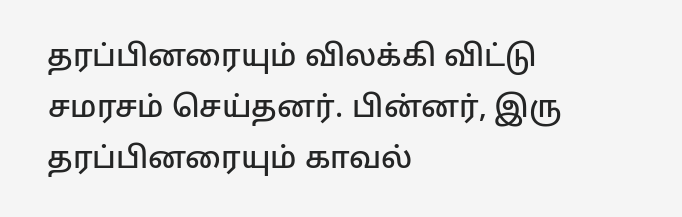தரப்பினரையும் விலக்கி விட்டு சமரசம் செய்தனர். பின்னர், இரு தரப்பினரையும் காவல்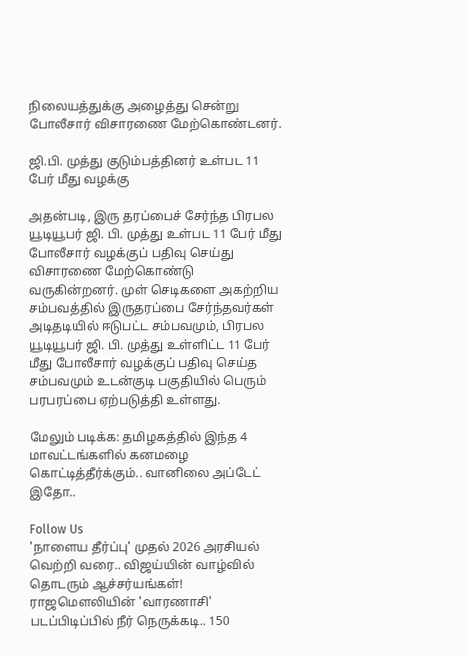நிலையத்துக்கு அழைத்து சென்று போலீசார் விசாரணை மேற்கொண்டனர்.

ஜி.பி. முத்து குடும்பத்தினர் உள்பட 11 பேர் மீது வழக்கு

அதன்படி, இரு தரப்பைச் சேர்ந்த பிரபல யூடியூபர் ஜி. பி. முத்து உள்பட 11 பேர் மீது போலீசார் வழக்குப் பதிவு செய்து விசாரணை மேற்கொண்டு வருகின்றனர். முள் செடிகளை அகற்றிய சம்பவத்தில் இருதரப்பை சேர்ந்தவர்கள் அடிதடியில் ஈடுபட்ட சம்பவமும், பிரபல யூடியூபர் ஜி. பி. முத்து உள்ளிட்ட 11 பேர் மீது போலீசார் வழக்குப் பதிவு செய்த சம்பவமும் உடன்குடி பகுதியில் பெரும் பரபரப்பை ஏற்படுத்தி உள்ளது.

மேலும் படிக்க: தமிழகத்தில் இந்த 4 மாவட்டங்களில் கனமழை கொட்டித்தீர்க்கும்.. வானிலை அப்டேட் இதோ..

Follow Us
'நாளைய தீர்ப்பு' முதல் 2026 அரசியல் வெற்றி வரை.. விஜய்யின் வாழ்வில் தொடரும் ஆச்சர்யங்கள்!
ராஜமௌலியின் 'வாரணாசி' படப்பிடிப்பில் நீர் நெருக்கடி.. 150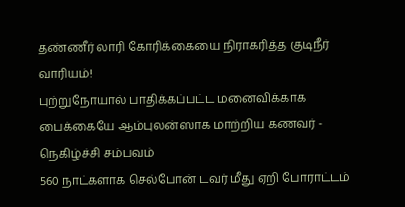தண்ணீர் லாரி கோரிக்கையை நிராகரித்த குடிநீர் வாரியம்!
புற்றுநோயால் பாதிக்கப்பட்ட மனைவிக்காக பைக்கையே ஆம்புலன்ஸாக மாற்றிய கணவர் - நெகிழ்ச்சி சம்பவம்
560 நாட்களாக செல்போன் டவர் மீது ஏறி போராட்டம்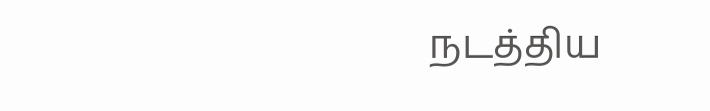நடத்திய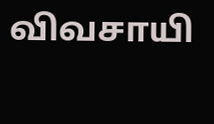விவசாயி